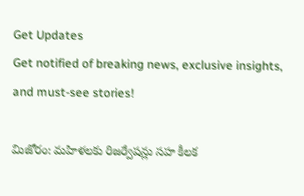Get Updates
Get notified of breaking news, exclusive insights, and must-see stories!

మిజోరం: మహిళలకు రిజర్వేషన్లు సహ కీలక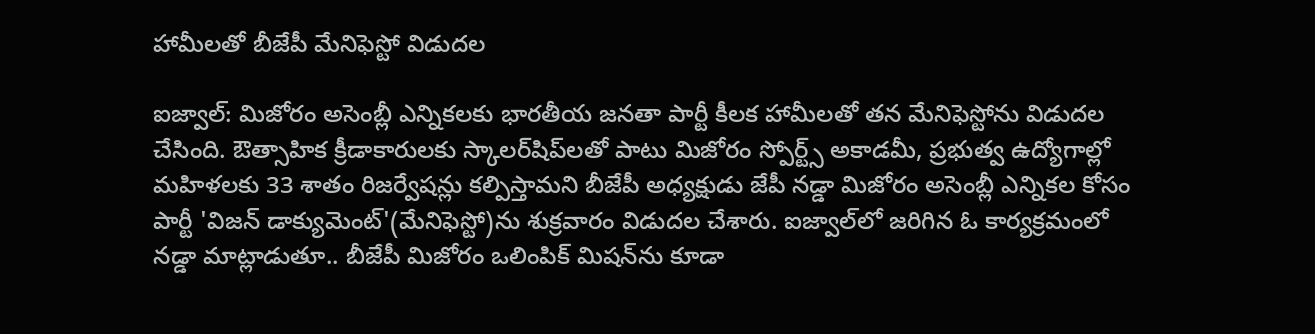హామీలతో బీజేపీ మేనిఫెస్టో విడుదల

ఐజ్వాల్: మిజోరం అసెంబ్లీ ఎన్నికలకు భారతీయ జనతా పార్టీ కీలక హామీలతో తన మేనిఫెస్టోను విడుదల చేసింది. ఔత్సాహిక క్రీడాకారులకు స్కాలర్‌షిప్‌లతో పాటు మిజోరం స్పోర్ట్స్ అకాడమీ, ప్రభుత్వ ఉద్యోగాల్లో మహిళలకు 33 శాతం రిజర్వేషన్లు కల్పిస్తామని బీజేపీ అధ్యక్షుడు జేపీ నడ్డా మిజోరం అసెంబ్లీ ఎన్నికల కోసం పార్టీ 'విజన్ డాక్యుమెంట్'(మేనిఫెస్టో)ను శుక్రవారం విడుదల చేశారు. ఐజ్వాల్‌లో జరిగిన ఓ కార్యక్రమంలో నడ్డా మాట్లాడుతూ.. బీజేపీ మిజోరం ఒలింపిక్ మిషన్‌ను కూడా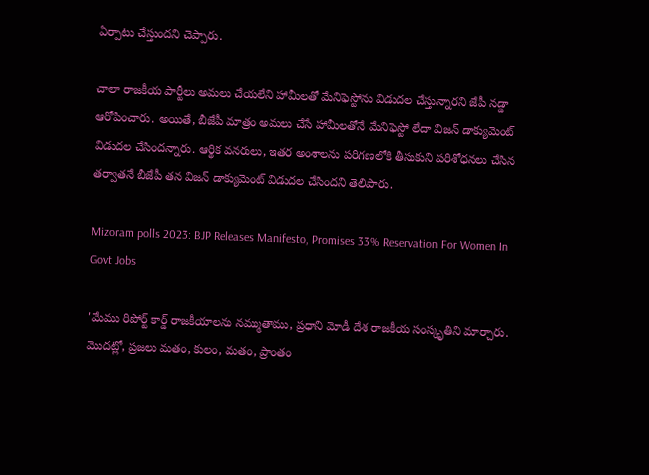ఏర్పాటు చేస్తుందని చెప్పారు.

చాలా రాజకీయ పార్టీలు అమలు చేయలేని హామీలతో మేనిఫెస్టోను విడుదల చేస్తున్నారని జేపీ నడ్డా ఆరోపించారు. అయితే, బీజేపీ మాత్రం అమలు చేసే హామీలతోనే మేనిఫెస్టో లేదా విజన్ డాక్యుమెంట్ విడుదల చేసిందన్నారు. ఆర్థిక వనరులు, ఇతర అంశాలను పరిగణలోకి తీసుకుని పరిశోధనలు చేసిన తర్వాతనే బీజేపీ తన విజన్ డాక్యుమెంట్ విడుదల చేసిందని తెలిపారు.

Mizoram polls 2023: BJP Releases Manifesto, Promises 33% Reservation For Women In Govt Jobs

'మేము రిపోర్ట్ కార్డ్ రాజకీయాలను నమ్ముతాము, ప్రధాని మోడీ దేశ రాజకీయ సంస్కృతిని మార్చారు. మొదట్లో, ప్రజలు మతం, కులం, మతం, ప్రాంతం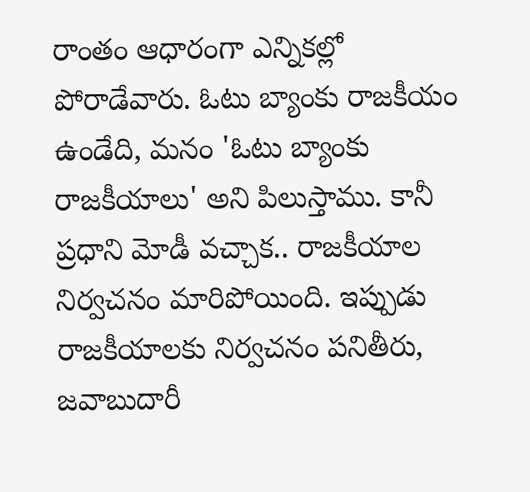రాంతం ఆధారంగా ఎన్నికల్లో పోరాడేవారు. ఓటు బ్యాంకు రాజకీయం ఉండేది, మనం 'ఓటు బ్యాంకు రాజకీయాలు' అని పిలుస్తాము. కానీ ప్రధాని మోడీ వచ్చాక.. రాజకీయాల నిర్వచనం మారిపోయింది. ఇప్పుడు రాజకీయాలకు నిర్వచనం పనితీరు, జవాబుదారీ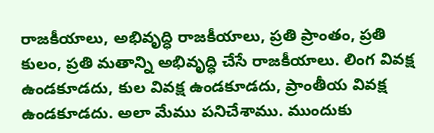రాజకీయాలు, అభివృద్ధి రాజకీయాలు, ప్రతి ప్రాంతం, ప్రతి కులం, ప్రతి మతాన్ని అభివృద్ధి చేసే రాజకీయాలు. లింగ వివక్ష ఉండకూడదు, కుల వివక్ష ఉండకూడదు, ప్రాంతీయ వివక్ష ఉండకూడదు. అలా మేము పనిచేశాము. ముందుకు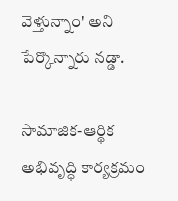వెళ్తున్నాం' అని పేర్కొన్నారు నడ్డా.

సామాజిక-ఆర్థిక అభివృద్ధి కార్యక్రమం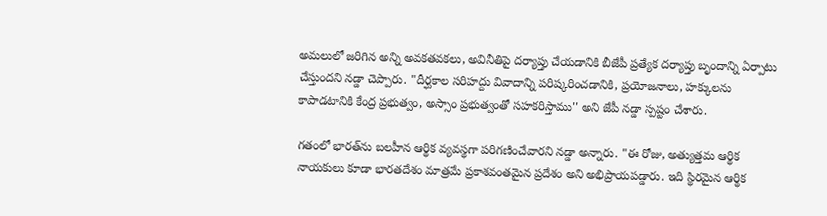అమలులో జరిగిన అన్ని అవకతవకలు, అవినీతిపై దర్యాప్తు చేయడానికి బీజేపీ ప్రత్యేక దర్యాప్తు బృందాన్ని ఏర్పాటు చేస్తుందని నడ్డా చెప్పారు. "దీర్ఘకాల సరిహద్దు వివాదాన్ని పరిష్కరించడానికి, ప్రయోజనాలు, హక్కులను కాపాడటానికి కేంద్ర ప్రభుత్వం, అస్సాం ప్రభుత్వంతో సహకరిస్తాము'' అని జేపీ నడ్డా స్పష్టం చేశారు.

గతంలో భారత్‌ను బలహీన ఆర్థిక వ్యవస్థగా పరిగణించేవారని నడ్డా అన్నారు. "ఈ రోజు, అత్యుత్తమ ఆర్థిక నాయకులు కూడా భారతదేశం మాత్రమే ప్రకాశవంతమైన ప్రదేశం అని అభిప్రాయపడ్డారు. ఇది స్థిరమైన ఆర్థిక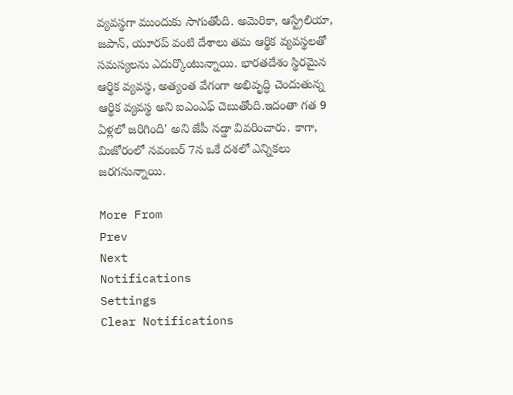వ్యవస్థగా ముందుకు సాగుతోంది. అమెరికా, ఆస్ట్రేలియా, జపాన్, యూరప్ వంటి దేశాలు తమ ఆర్థిక వ్యవస్థలతో సమస్యలను ఎదుర్కొంటున్నాయి. భారతదేశం స్థిరమైన ఆర్థిక వ్యవస్థ, అత్యంత వేగంగా అభివృద్ధి చెందుతున్న ఆర్థిక వ్యవస్థ అని ఐఎంఎఫ్ చెబుతోంది.ఇదంతా గత 9 ఏళ్లలో జరిగింది' అని జేపీ నడ్డా వివరించారు. కాగా, మిజోరంలో నవంబర్ 7న ఒకే దశలో ఎన్నికలు జరగనున్నాయి.

More From
Prev
Next
Notifications
Settings
Clear Notifications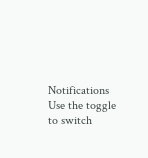Notifications
Use the toggle to switch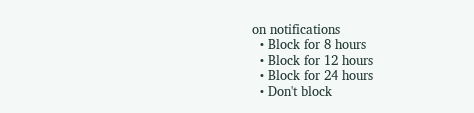on notifications
  • Block for 8 hours
  • Block for 12 hours
  • Block for 24 hours
  • Don't block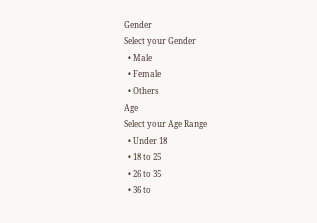Gender
Select your Gender
  • Male
  • Female
  • Others
Age
Select your Age Range
  • Under 18
  • 18 to 25
  • 26 to 35
  • 36 to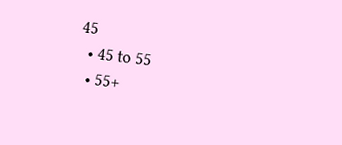45
  • 45 to 55
  • 55+